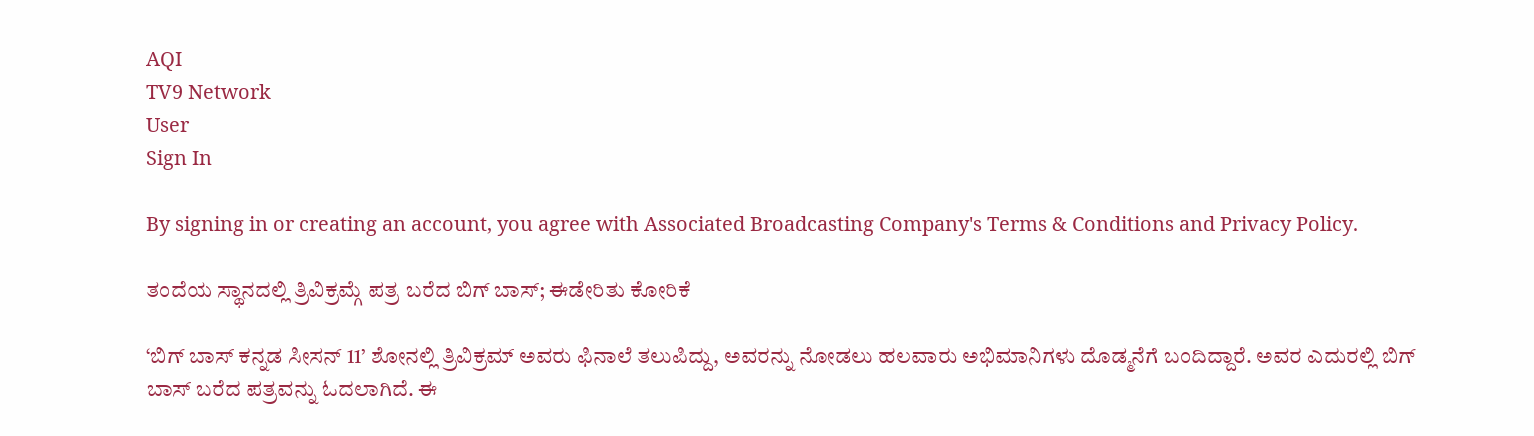AQI
TV9 Network
User
Sign In

By signing in or creating an account, you agree with Associated Broadcasting Company's Terms & Conditions and Privacy Policy.

ತಂದೆಯ ಸ್ಥಾನದಲ್ಲಿ ತ್ರಿವಿಕ್ರಮ್ಗೆ ಪತ್ರ ಬರೆದ ಬಿಗ್ ಬಾಸ್; ಈಡೇರಿತು ಕೋರಿಕೆ

‘ಬಿಗ್ ಬಾಸ್ ಕನ್ನಡ ಸೀಸನ್ 11’ ಶೋನಲ್ಲಿ ತ್ರಿವಿಕ್ರಮ್ ಅವರು ಫಿನಾಲೆ ತಲುಪಿದ್ದು, ಅವರನ್ನು ನೋಡಲು ಹಲವಾರು ಅಭಿಮಾನಿಗಳು ದೊಡ್ಮನೆಗೆ ಬಂದಿದ್ದಾರೆ. ಅವರ ಎದುರಲ್ಲಿ ಬಿಗ್ ಬಾಸ್ ಬರೆದ ಪತ್ರವನ್ನು ಓದಲಾಗಿದೆ. ಈ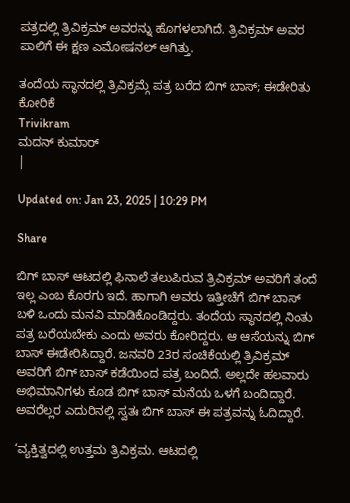ಪತ್ರದಲ್ಲಿ ತ್ರಿವಿಕ್ರಮ್ ಅವರನ್ನು ಹೊಗಳಲಾಗಿದೆ. ತ್ರಿವಿಕ್ರಮ್ ಅವರ ಪಾಲಿಗೆ ಈ ಕ್ಷಣ ಎಮೋಷನಲ್ ಆಗಿತ್ತು.

ತಂದೆಯ ಸ್ಥಾನದಲ್ಲಿ ತ್ರಿವಿಕ್ರಮ್ಗೆ ಪತ್ರ ಬರೆದ ಬಿಗ್ ಬಾಸ್; ಈಡೇರಿತು ಕೋರಿಕೆ
Trivikram
ಮದನ್ ಕುಮಾರ್
|

Updated on: Jan 23, 2025 | 10:29 PM

Share

ಬಿಗ್ ಬಾಸ್ ಆಟದಲ್ಲಿ ಫಿನಾಲೆ ತಲುಪಿರುವ ತ್ರಿವಿಕ್ರಮ್ ಅವರಿಗೆ ತಂದೆ ಇಲ್ಲ ಎಂಬ ಕೊರಗು ಇದೆ. ಹಾಗಾಗಿ ಅವರು ಇತ್ತೀಚೆಗೆ ಬಿಗ್ ಬಾಸ್ ಬಳಿ ಒಂದು ಮನವಿ ಮಾಡಿಕೊಂಡಿದ್ದರು. ತಂದೆಯ ಸ್ಥಾನದಲ್ಲಿ ನಿಂತು ಪತ್ರ ಬರೆಯಬೇಕು ಎಂದು ಅವರು ಕೋರಿದ್ದರು. ಆ ಆಸೆಯನ್ನು ಬಿಗ್ ಬಾಸ್ ಈಡೇರಿಸಿದ್ದಾರೆ. ಜನವರಿ 23ರ ಸಂಚಿಕೆಯಲ್ಲಿ ತ್ರಿವಿಕ್ರಮ್ ಅವರಿಗೆ ಬಿಗ್ ಬಾಸ್ ಕಡೆಯಿಂದ ಪತ್ರ ಬಂದಿದೆ. ಅಲ್ಲದೇ ಹಲವಾರು ಅಭಿಮಾನಿಗಳು ಕೂಡ ಬಿಗ್ ಬಾಸ್ ಮನೆಯ ಒಳಗೆ ಬಂದಿದ್ದಾರೆ. ಅವರೆಲ್ಲರ ಎದುರಿನಲ್ಲಿ ಸ್ವತಃ ಬಿಗ್ ಬಾಸ್ ಈ ಪತ್ರವನ್ನು ಓದಿದ್ದಾರೆ.

‘ವ್ಯಕ್ತಿತ್ವದಲ್ಲಿ ಉತ್ತಮ ತ್ರಿವಿಕ್ರಮ. ಆಟದಲ್ಲಿ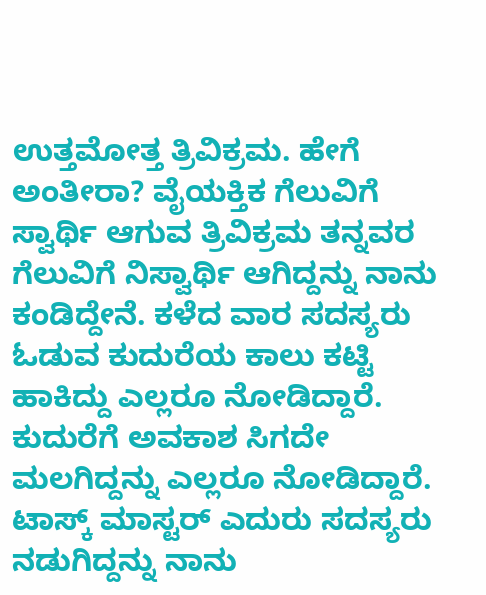ಉತ್ತಮೋತ್ತ ತ್ರಿವಿಕ್ರಮ. ಹೇಗೆ ಅಂತೀರಾ? ವೈಯಕ್ತಿಕ ಗೆಲುವಿಗೆ ಸ್ವಾರ್ಥಿ ಆಗುವ ತ್ರಿವಿಕ್ರಮ ತನ್ನವರ ಗೆಲುವಿಗೆ ನಿಸ್ವಾರ್ಥಿ ಆಗಿದ್ದನ್ನು ನಾನು ಕಂಡಿದ್ದೇನೆ. ಕಳೆದ ವಾರ ಸದಸ್ಯರು ಓಡುವ ಕುದುರೆಯ ಕಾಲು ಕಟ್ಟಿ ಹಾಕಿದ್ದು ಎಲ್ಲರೂ ನೋಡಿದ್ದಾರೆ. ಕುದುರೆಗೆ ಅವಕಾಶ ಸಿಗದೇ ಮಲಗಿದ್ದನ್ನು ಎಲ್ಲರೂ ನೋಡಿದ್ದಾರೆ. ಟಾಸ್ಕ್ ಮಾಸ್ಟರ್ ಎದುರು ಸದಸ್ಯರು ನಡುಗಿದ್ದನ್ನು ನಾನು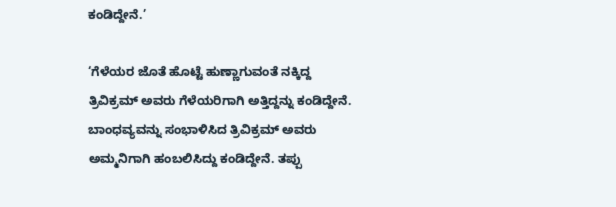ಕಂಡಿದ್ದೇನೆ.’

‘ಗೆಳೆಯರ ಜೊತೆ ಹೊಟ್ಟೆ ಹುಣ್ಣಾಗುವಂತೆ ನಕ್ಕಿದ್ದ ತ್ರಿವಿಕ್ರಮ್ ಅವರು ಗೆಳೆಯರಿಗಾಗಿ ಅತ್ತಿದ್ದನ್ನು ಕಂಡಿದ್ದೇನೆ. ಬಾಂಧವ್ಯವನ್ನು ಸಂಭಾಳಿಸಿದ ತ್ರಿವಿಕ್ರಮ್ ಅವರು ಅಮ್ಮನಿಗಾಗಿ ಹಂಬಲಿಸಿದ್ದು ಕಂಡಿದ್ದೇನೆ. ತಪ್ಪು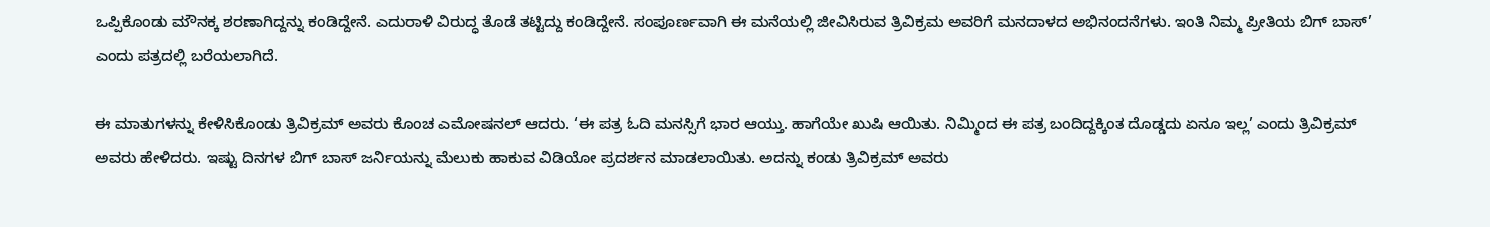ಒಪ್ಪಿಕೊಂಡು ಮೌನಕ್ಕ ಶರಣಾಗಿದ್ದನ್ನು ಕಂಡಿದ್ದೇನೆ. ಎದುರಾಳಿ ವಿರುದ್ಧ ತೊಡೆ ತಟ್ಟಿದ್ದು ಕಂಡಿದ್ದೇನೆ. ಸಂಪೂರ್ಣವಾಗಿ ಈ ಮನೆಯಲ್ಲಿ ಜೀವಿಸಿರುವ ತ್ರಿವಿಕ್ರಮ ಅವರಿಗೆ ಮನದಾಳದ ಅಭಿನಂದನೆಗಳು. ಇಂತಿ ನಿಮ್ಮ ಪ್ರೀತಿಯ ಬಿಗ್ ಬಾಸ್’ ಎಂದು ಪತ್ರದಲ್ಲಿ ಬರೆಯಲಾಗಿದೆ.

ಈ ಮಾತುಗಳನ್ನು ಕೇಳಿಸಿಕೊಂಡು ತ್ರಿವಿಕ್ರಮ್ ಅವರು ಕೊಂಚ ಎಮೋಷನಲ್ ಆದರು. ‘ಈ ಪತ್ರ ಓದಿ ಮನಸ್ಸಿಗೆ ಭಾರ ಆಯ್ತು. ಹಾಗೆಯೇ ಖುಷಿ ಆಯಿತು. ನಿಮ್ಮಿಂದ ಈ ಪತ್ರ ಬಂದಿದ್ದಕ್ಕಿಂತ ದೊಡ್ಡದು ಏನೂ ಇಲ್ಲ’ ಎಂದು ತ್ರಿವಿಕ್ರಮ್ ಅವರು ಹೇಳಿದರು. ಇಷ್ಟು ದಿನಗಳ ಬಿಗ್ ಬಾಸ್ ಜರ್ನಿಯನ್ನು ಮೆಲುಕು ಹಾಕುವ ವಿಡಿಯೋ ಪ್ರದರ್ಶನ ಮಾಡಲಾಯಿತು. ಅದನ್ನು ಕಂಡು ತ್ರಿವಿಕ್ರಮ್ ಅವರು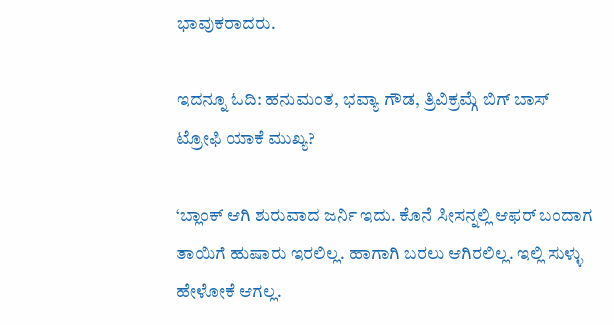ಭಾವುಕರಾದರು.

ಇದನ್ನೂ ಓದಿ: ಹನುಮಂತ, ಭವ್ಯಾ ಗೌಡ, ತ್ರಿವಿಕ್ರಮ್ಗೆ ಬಿಗ್ ಬಾಸ್ ಟ್ರೋಫಿ ಯಾಕೆ ಮುಖ್ಯ?

‘ಬ್ಲಾಂಕ್ ಆಗಿ ಶುರುವಾದ ಜರ್ನಿ ಇದು. ಕೊನೆ ಸೀಸನ್ನಲ್ಲಿ ಆಫರ್ ಬಂದಾಗ ತಾಯಿಗೆ ಹುಷಾರು ಇರಲಿಲ್ಲ. ಹಾಗಾಗಿ ಬರಲು ಆಗಿರಲಿಲ್ಲ. ಇಲ್ಲಿ ಸುಳ್ಳು ಹೇಳೋಕೆ ಆಗಲ್ಲ.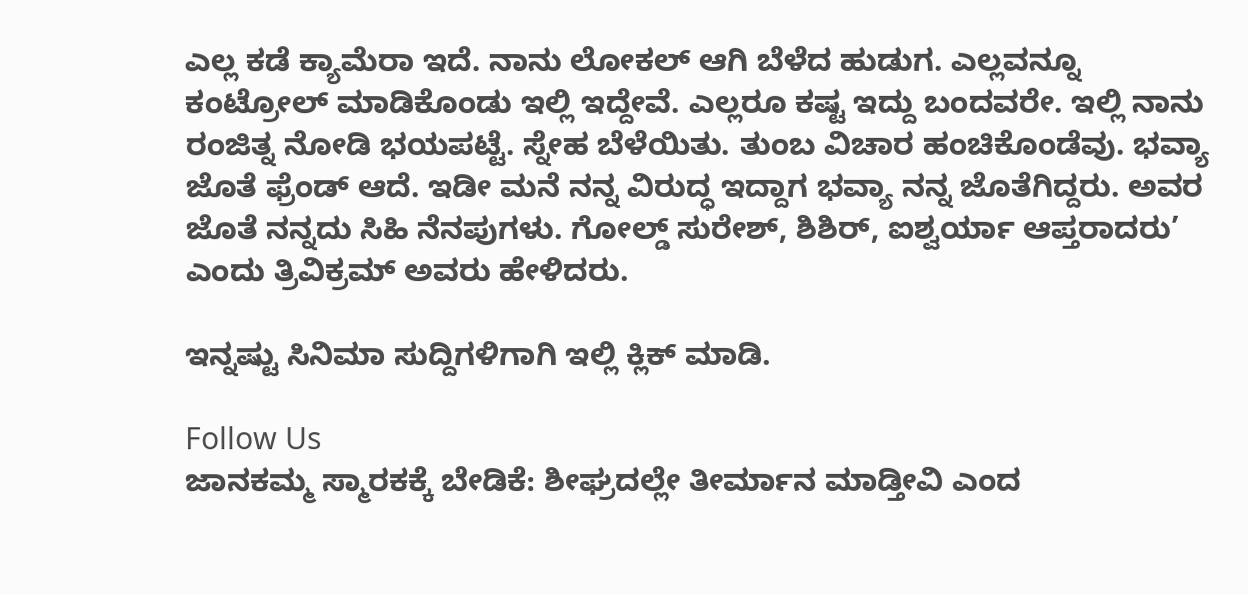ಎಲ್ಲ ಕಡೆ ಕ್ಯಾಮೆರಾ ಇದೆ. ನಾನು ಲೋಕಲ್ ಆಗಿ ಬೆಳೆದ ಹುಡುಗ. ಎಲ್ಲವನ್ನೂ ಕಂಟ್ರೋಲ್ ಮಾಡಿಕೊಂಡು ಇಲ್ಲಿ ಇದ್ದೇವೆ. ಎಲ್ಲರೂ ಕಷ್ಟ ಇದ್ದು ಬಂದವರೇ. ಇಲ್ಲಿ ನಾನು ರಂಜಿತ್ನ ನೋಡಿ ಭಯಪಟ್ಟೆ. ಸ್ನೇಹ ಬೆಳೆಯಿತು. ತುಂಬ ವಿಚಾರ ಹಂಚಿಕೊಂಡೆವು. ಭವ್ಯಾ ಜೊತೆ ಫ್ರೆಂಡ್ ಆದೆ. ಇಡೀ ಮನೆ ನನ್ನ ವಿರುದ್ಧ ಇದ್ದಾಗ ಭವ್ಯಾ ನನ್ನ ಜೊತೆಗಿದ್ದರು. ಅವರ ಜೊತೆ ನನ್ನದು ಸಿಹಿ ನೆನಪುಗಳು. ಗೋಲ್ಡ್ ಸುರೇಶ್, ಶಿಶಿರ್, ಐಶ್ವರ್ಯಾ ಆಪ್ತರಾದರು’ ಎಂದು ತ್ರಿವಿಕ್ರಮ್ ಅವರು ಹೇಳಿದರು.

ಇನ್ನಷ್ಟು ಸಿನಿಮಾ ಸುದ್ದಿಗಳಿಗಾಗಿ ಇಲ್ಲಿ ಕ್ಲಿಕ್ ಮಾಡಿ.

Follow Us
ಜಾನಕಮ್ಮ ಸ್ಮಾರಕಕ್ಕೆ ಬೇಡಿಕೆ: ಶೀಘ್ರದಲ್ಲೇ ತೀರ್ಮಾನ ಮಾಡ್ತೀವಿ ಎಂದ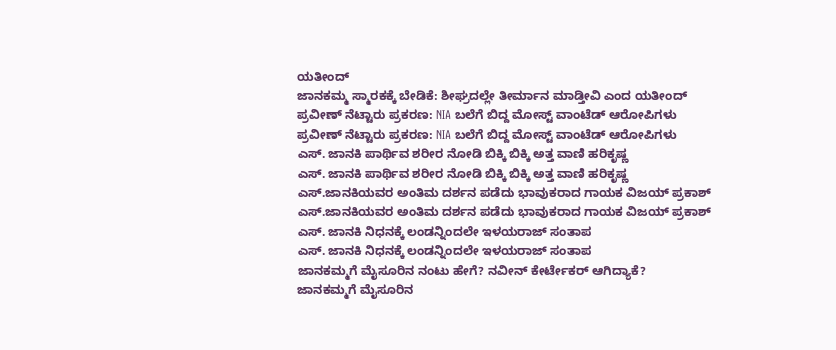ಯತೀಂದ್
ಜಾನಕಮ್ಮ ಸ್ಮಾರಕಕ್ಕೆ ಬೇಡಿಕೆ: ಶೀಘ್ರದಲ್ಲೇ ತೀರ್ಮಾನ ಮಾಡ್ತೀವಿ ಎಂದ ಯತೀಂದ್
ಪ್ರವೀಣ್ ನೆಟ್ಟಾರು ಪ್ರಕರಣ: NIA ಬಲೆಗೆ ಬಿದ್ದ ಮೋಸ್ಟ್ ವಾಂಟೆಡ್ ಆರೋಪಿಗಳು
ಪ್ರವೀಣ್ ನೆಟ್ಟಾರು ಪ್ರಕರಣ: NIA ಬಲೆಗೆ ಬಿದ್ದ ಮೋಸ್ಟ್ ವಾಂಟೆಡ್ ಆರೋಪಿಗಳು
ಎಸ್. ಜಾನಕಿ ಪಾರ್ಥಿವ ಶರೀರ ನೋಡಿ ಬಿಕ್ಕಿ ಬಿಕ್ಕಿ ಅತ್ತ ವಾಣಿ ಹರಿಕೃಷ್ಣ
ಎಸ್. ಜಾನಕಿ ಪಾರ್ಥಿವ ಶರೀರ ನೋಡಿ ಬಿಕ್ಕಿ ಬಿಕ್ಕಿ ಅತ್ತ ವಾಣಿ ಹರಿಕೃಷ್ಣ
ಎಸ್.ಜಾನಕಿಯವರ ಅಂತಿಮ ದರ್ಶನ ಪಡೆದು ಭಾವುಕರಾದ ಗಾಯಕ ವಿಜಯ್ ಪ್ರಕಾಶ್
ಎಸ್.ಜಾನಕಿಯವರ ಅಂತಿಮ ದರ್ಶನ ಪಡೆದು ಭಾವುಕರಾದ ಗಾಯಕ ವಿಜಯ್ ಪ್ರಕಾಶ್
ಎಸ್. ಜಾನಕಿ ನಿಧನಕ್ಕೆ ಲಂಡನ್ನಿಂದಲೇ ಇಳಯರಾಜ್ ಸಂತಾಪ
ಎಸ್. ಜಾನಕಿ ನಿಧನಕ್ಕೆ ಲಂಡನ್ನಿಂದಲೇ ಇಳಯರಾಜ್ ಸಂತಾಪ
ಜಾನಕಮ್ಮಗೆ ಮೈಸೂರಿನ ನಂಟು ಹೇಗೆ? ನವೀನ್ ಕೇರ್ಟೇಕರ್ ಆಗಿದ್ಯಾಕೆ?
ಜಾನಕಮ್ಮಗೆ ಮೈಸೂರಿನ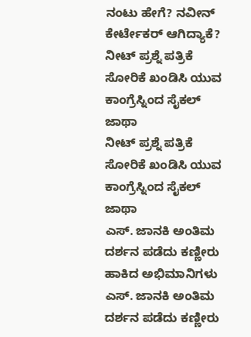ನಂಟು ಹೇಗೆ? ನವೀನ್ ಕೇರ್ಟೇಕರ್ ಆಗಿದ್ಯಾಕೆ?
ನೀಟ್ ಪ್ರಶ್ನೆ ಪತ್ರಿಕೆ ಸೋರಿಕೆ ಖಂಡಿಸಿ ಯುವ ಕಾಂಗ್ರೆಸ್ನಿಂದ ಸೈಕಲ್ ಜಾಥಾ
ನೀಟ್ ಪ್ರಶ್ನೆ ಪತ್ರಿಕೆ ಸೋರಿಕೆ ಖಂಡಿಸಿ ಯುವ ಕಾಂಗ್ರೆಸ್ನಿಂದ ಸೈಕಲ್ ಜಾಥಾ
ಎಸ್. ಜಾನಕಿ ಅಂತಿಮ ದರ್ಶನ ಪಡೆದು ಕಣ್ಣೀರು ಹಾಕಿದ ಅಭಿಮಾನಿಗಳು
ಎಸ್. ಜಾನಕಿ ಅಂತಿಮ ದರ್ಶನ ಪಡೆದು ಕಣ್ಣೀರು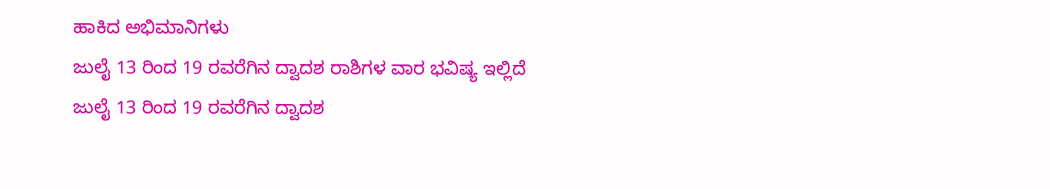ಹಾಕಿದ ಅಭಿಮಾನಿಗಳು
ಜುಲೈ 13 ರಿಂದ 19 ರವರೆಗಿನ ದ್ವಾದಶ ರಾಶಿಗಳ ವಾರ ಭವಿಷ್ಯ ಇಲ್ಲಿದೆ
ಜುಲೈ 13 ರಿಂದ 19 ರವರೆಗಿನ ದ್ವಾದಶ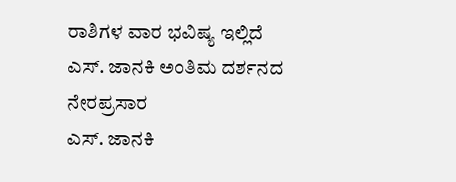ರಾಶಿಗಳ ವಾರ ಭವಿಷ್ಯ ಇಲ್ಲಿದೆ
ಎಸ್. ಜಾನಕಿ ಅಂತಿಮ ದರ್ಶನದ ನೇರಪ್ರಸಾರ
ಎಸ್. ಜಾನಕಿ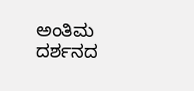ಅಂತಿಮ ದರ್ಶನದ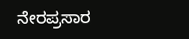ನೇರಪ್ರಸಾರ